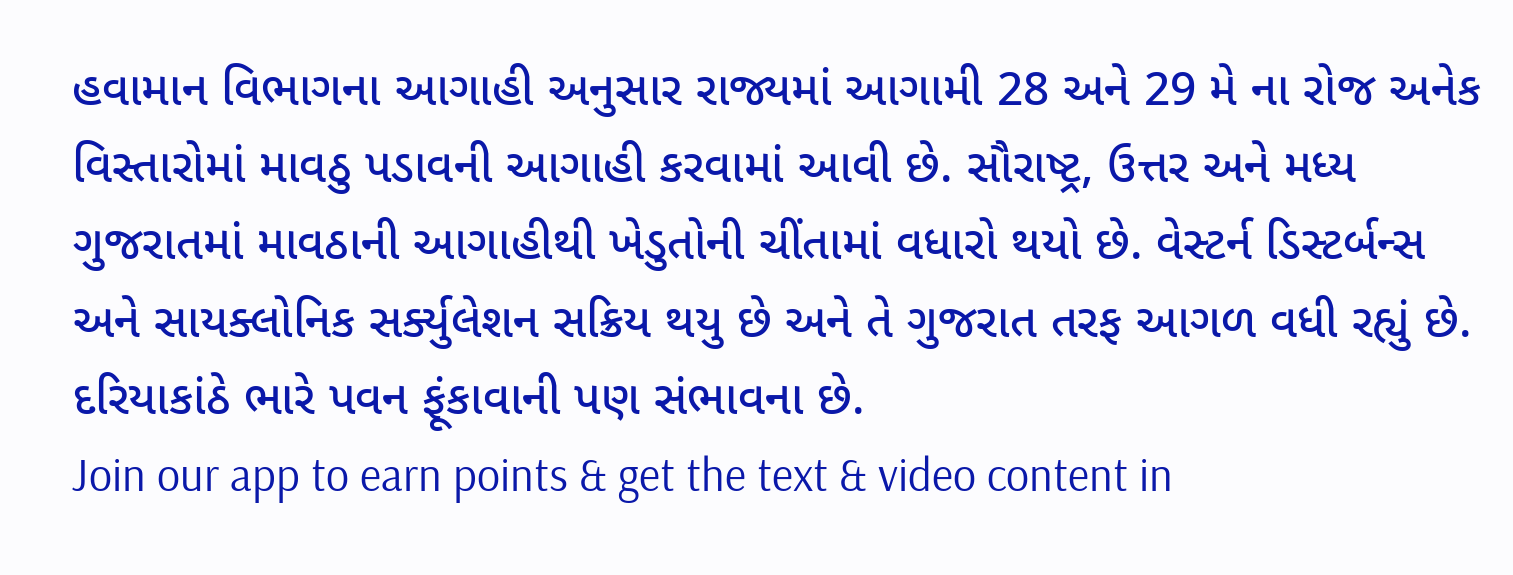હવામાન વિભાગના આગાહી અનુસાર રાજ્યમાં આગામી 28 અને 29 મે ના રોજ અનેક વિસ્તારોમાં માવઠુ પડાવની આગાહી કરવામાં આવી છે. સૌરાષ્ટ્ર, ઉત્તર અને મધ્ય ગુજરાતમાં માવઠાની આગાહીથી ખેડુતોની ચીંતામાં વધારો થયો છે. વેસ્ટર્ન ડિસ્ટર્બન્સ અને સાયક્લોનિક સર્ક્યુલેશન સક્રિય થયુ છે અને તે ગુજરાત તરફ આગળ વધી રહ્યું છે. દરિયાકાંઠે ભારે પવન ફૂંકાવાની પણ સંભાવના છે.
Join our app to earn points & get the text & video content in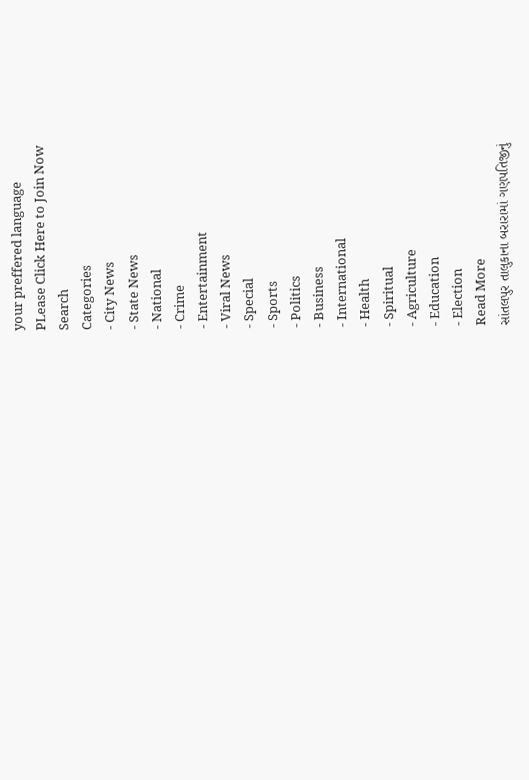your preffered language
PLease Click Here to Join Now
Search
Categories
- City News
- State News
- National
- Crime
- Entertainment
- Viral News
- Special
- Sports
- Politics
- Business
- International
- Health
- Spiritual
- Agriculture
- Education
- Election
Read More
સાંતલપુર તાલુકાના બરારામાં ગણપતિજીનું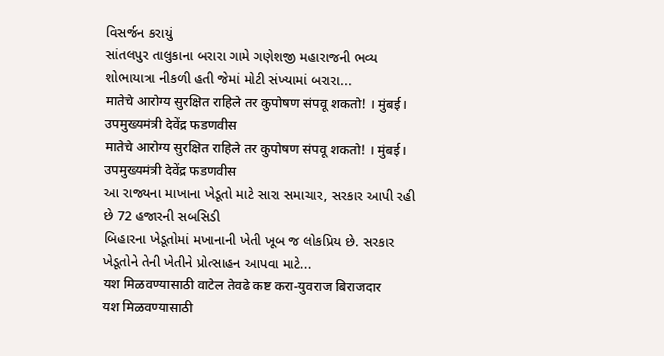વિસર્જન કરાયું
સાંતલપુર તાલુકાના બરારા ગામે ગણેશજી મહારાજની ભવ્ય શોભાયાત્રા નીકળી હતી જેમાં મોટી સંખ્યામાં બરારા...
मातेचे आरोग्य सुरक्षित राहिले तर कुपोषण संपवू शकतो! । मुंबई। उपमुख्यमंत्री देवेंद्र फडणवीस
मातेचे आरोग्य सुरक्षित राहिले तर कुपोषण संपवू शकतो! । मुंबई। उपमुख्यमंत्री देवेंद्र फडणवीस
આ રાજ્યના માખાના ખેડૂતો માટે સારા સમાચાર, સરકાર આપી રહી છે 72 હજારની સબસિડી
બિહારના ખેડૂતોમાં મખાનાની ખેતી ખૂબ જ લોકપ્રિય છે. સરકાર ખેડૂતોને તેની ખેતીને પ્રોત્સાહન આપવા માટે...
यश मिळवण्यासाठी वाटेल तेवढे कष्ट करा-युवराज बिराजदार
यश मिळवण्यासाठी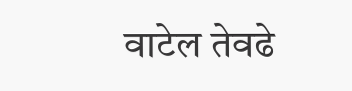वाटेल तेवढे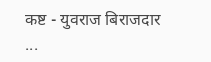कष्ट - युवराज बिराजदार
...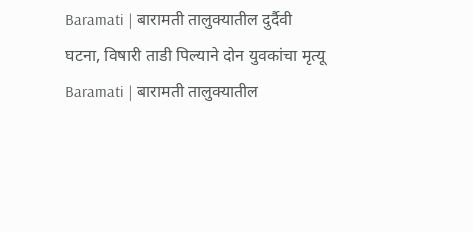Baramati | बारामती तालुक्यातील दुर्दैवी घटना, विषारी ताडी पिल्याने दोन युवकांचा मृत्यू
Baramati | बारामती तालुक्यातील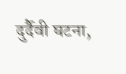दुर्दैवी घटना,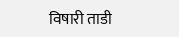विषारी ताडी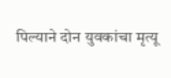पिल्याने दोन युवकांचा मृत्यू